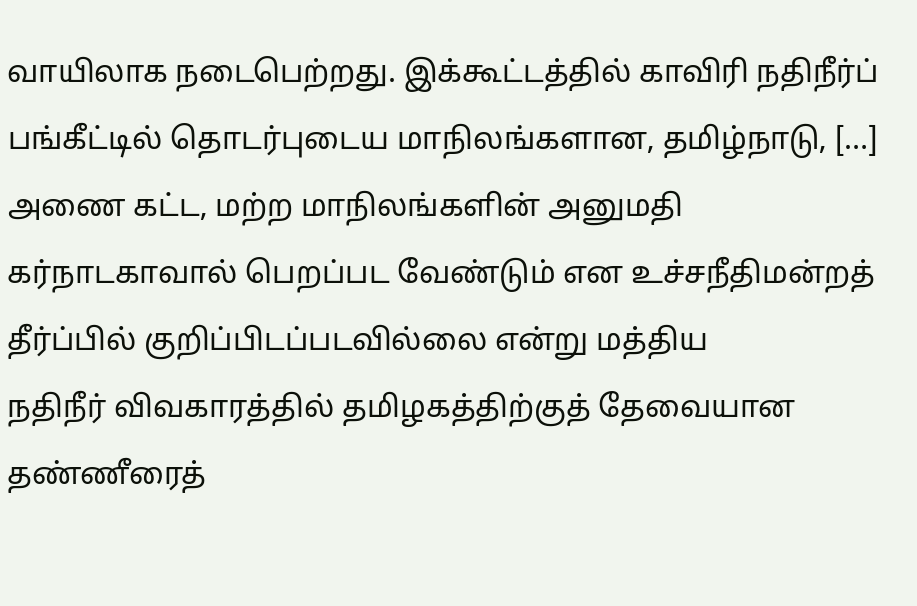வாயிலாக நடைபெற்றது. இக்கூட்டத்தில் காவிரி நதிநீர்ப் பங்கீட்டில் தொடர்புடைய மாநிலங்களான, தமிழ்நாடு, […]
அணை கட்ட, மற்ற மாநிலங்களின் அனுமதி கர்நாடகாவால் பெறப்பட வேண்டும் என உச்சநீதிமன்றத் தீர்ப்பில் குறிப்பிடப்படவில்லை என்று மத்திய
நதிநீர் விவகாரத்தில் தமிழகத்திற்குத் தேவையான தண்ணீரைத்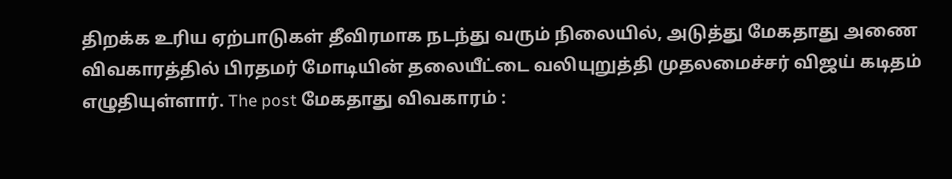திறக்க உரிய ஏற்பாடுகள் தீவிரமாக நடந்து வரும் நிலையில், அடுத்து மேகதாது அணை
விவகாரத்தில் பிரதமர் மோடியின் தலையீட்டை வலியுறுத்தி முதலமைச்சர் விஜய் கடிதம் எழுதியுள்ளார். The post மேகதாது விவகாரம் :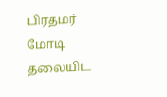பிரதமர் மோடி தலையிட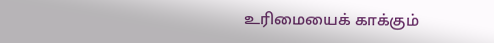உரிமையைக் காக்கும்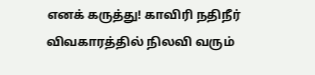எனக் கருத்து! காவிரி நதிநீர் விவகாரத்தில் நிலவி வரும்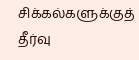சிக்கல்களுக்குத் தீர்வு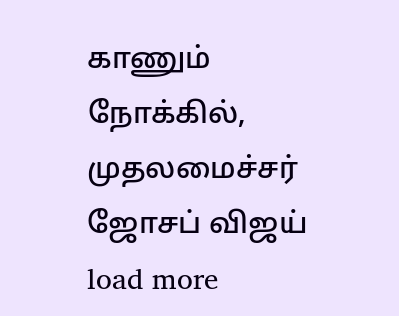காணும் நோக்கில், முதலமைச்சர் ஜோசப் விஜய்
load more